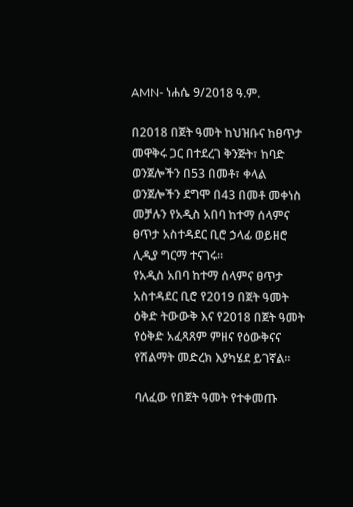AMN- ነሐሴ 9/2018 ዓ.ም.

በ2018 በጀት ዓመት ከህዝቡና ከፀጥታ መዋቅሩ ጋር በተደረገ ቅንጅት፣ ከባድ ወንጀሎችን በ53 በመቶ፣ ቀላል ወንጀሎችን ደግሞ በ43 በመቶ መቀነስ መቻሉን የአዲስ አበባ ከተማ ሰላምና ፀጥታ አስተዳደር ቢሮ ኃላፊ ወይዘሮ ሊዲያ ግርማ ተናገሩ።
የአዲስ አበባ ከተማ ሰላምና ፀጥታ አስተዳደር ቢሮ የ2019 በጀት ዓመት ዕቅድ ትውውቅ እና የ2018 በጀት ዓመት የዕቅድ አፈጻጸም ምዘና የዕውቅናና የሽልማት መድረክ እያካሄደ ይገኛል።

ባለፈው የበጀት ዓመት የተቀመጡ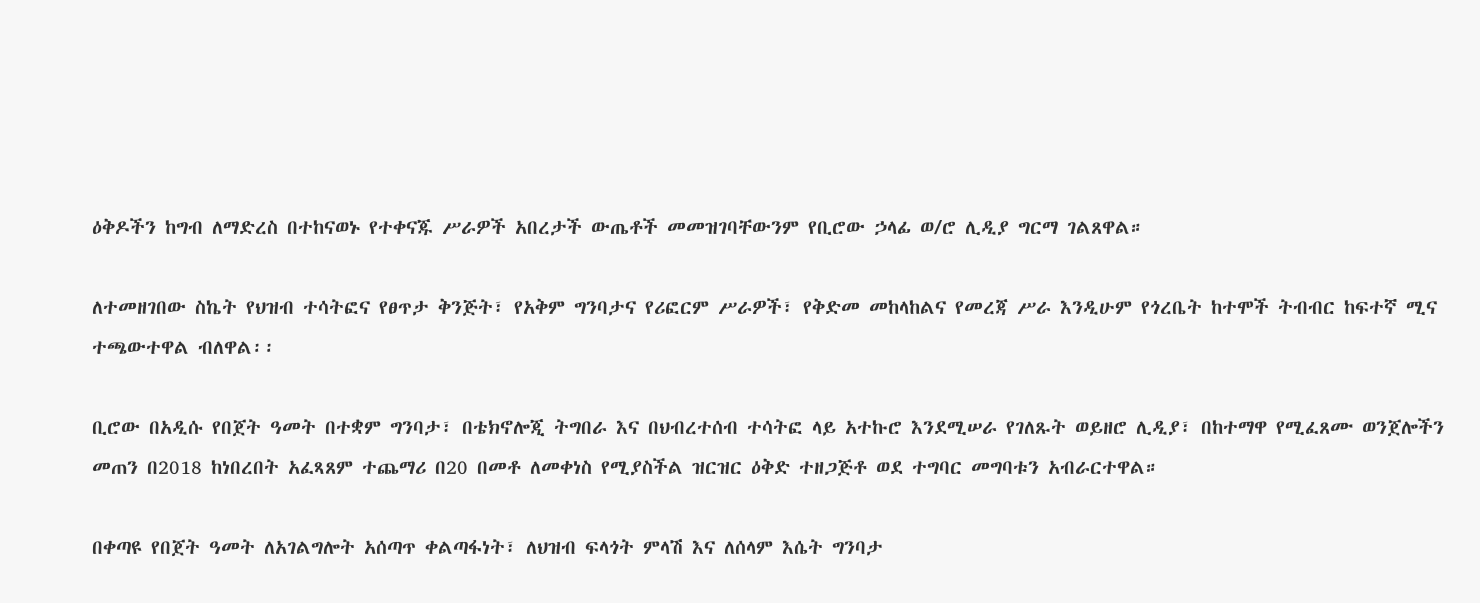ዕቅዶችን ከግብ ለማድረስ በተከናወኑ የተቀናጁ ሥራዎች አበረታች ውጤቶች መመዝገባቸውንም የቢሮው ኃላፊ ወ/ሮ ሊዲያ ግርማ ገልጸዋል።

ለተመዘገበው ስኬት የህዝብ ተሳትፎና የፀጥታ ቅንጅት፣ የአቅም ግንባታና የሪፎርም ሥራዎች፣ የቅድመ መከላከልና የመረጃ ሥራ እንዲሁም የጎረቤት ከተሞች ትብብር ከፍተኛ ሚና ተጫውተዋል ብለዋል፡፡

ቢሮው በአዲሱ የበጀት ዓመት በተቋም ግንባታ፣ በቴክኖሎጂ ትግበራ እና በህብረተሰብ ተሳትፎ ላይ አተኩሮ እንደሚሠራ የገለጹት ወይዘሮ ሊዲያ፣ በከተማዋ የሚፈጸሙ ወንጀሎችን መጠን በ2018 ከነበረበት አፈጻጸም ተጨማሪ በ20 በመቶ ለመቀነስ የሚያስችል ዝርዝር ዕቅድ ተዘጋጅቶ ወደ ተግባር መግባቱን አብራርተዋል።

በቀጣዩ የበጀት ዓመት ለአገልግሎት አሰጣጥ ቀልጣፋነት፣ ለህዝብ ፍላጎት ምላሽ እና ለሰላም እሴት ግንባታ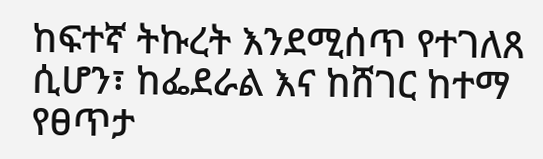ከፍተኛ ትኩረት እንደሚሰጥ የተገለጸ ሲሆን፣ ከፌደራል እና ከሸገር ከተማ የፀጥታ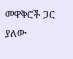መዋቅሮች ጋር ያለው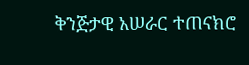ቅንጅታዊ አሠራር ተጠናክሮ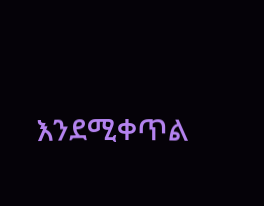እንደሚቀጥል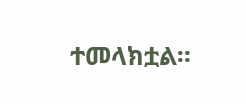ተመላክቷል።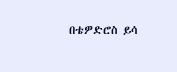በቴዎድሮስ ይሳ